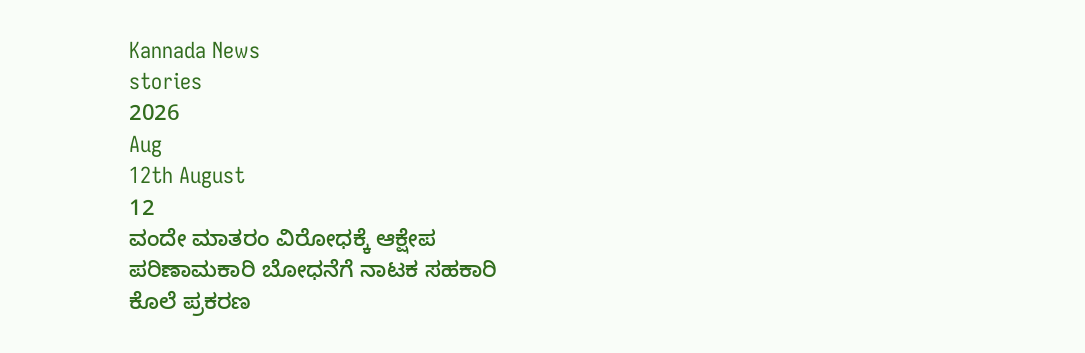Kannada News
stories
2026
Aug
12th August
12
ವಂದೇ ಮಾತರಂ ವಿರೋಧಕ್ಕೆ ಆಕ್ಷೇಪ
ಪರಿಣಾಮಕಾರಿ ಬೋಧನೆಗೆ ನಾಟಕ ಸಹಕಾರಿ
ಕೊಲೆ ಪ್ರಕರಣ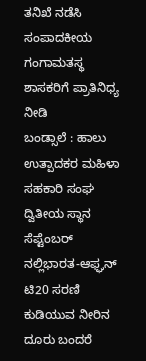ತನಿಖೆ ನಡೆಸಿ
ಸಂಪಾದಕೀಯ
ಗಂಗಾಮತಸ್ಥ ಶಾಸಕರಿಗೆ ಪ್ರಾತಿನಿಧ್ಯ ನೀಡಿ
ಬಂಡ್ಸಾಲೆ : ಹಾಲು ಉತ್ಪಾದಕರ ಮಹಿಳಾ ಸಹಕಾರಿ ಸಂಘ ದ್ವಿತೀಯ ಸ್ಥಾನ
ಸೆಪ್ಟೆಂಬರ್ ನಲ್ಲಿಭಾರತ-ಆಫ್ಘನ್ ಟಿ20 ಸರಣಿ
ಕುಡಿಯುವ ನೀರಿನ ದೂರು ಬಂದರೆ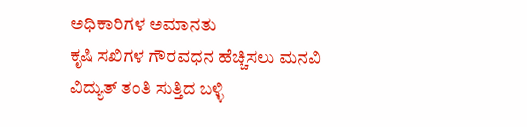ಅಧಿಕಾರಿಗಳ ಅಮಾನತು
ಕೃಷಿ ಸಖಿಗಳ ಗೌರವಧನ ಹೆಚ್ಚಿಸಲು ಮನವಿ
ವಿದ್ಯುತ್ ತಂತಿ ಸುತ್ತಿದ ಬಳ್ಳಿ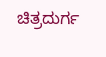ಚಿತ್ರದುರ್ಗ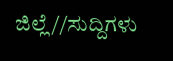ಜಿಲ್ಲೆ//ಸುದ್ದಿಗಳು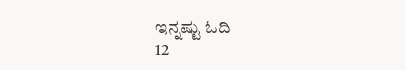ಇನ್ನಷ್ಟು ಓದಿ
12